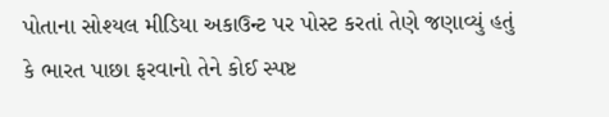પોતાના સોશ્યલ મીડિયા અકાઉન્ટ પર પોસ્ટ કરતાં તેણે જણાવ્યું હતું કે ભારત પાછા ફરવાનો તેને કોઈ સ્પષ્ટ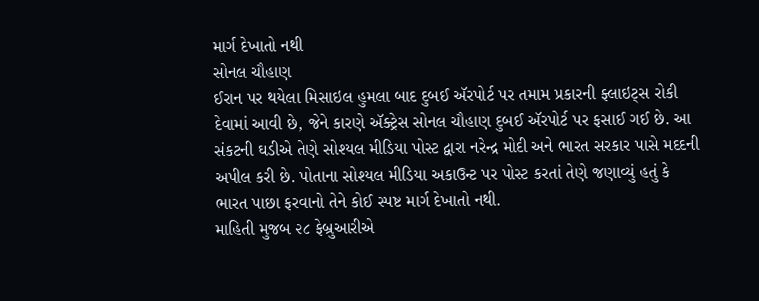માર્ગ દેખાતો નથી
સોનલ ચૌહાણ
ઈરાન પર થયેલા મિસાઇલ હુમલા બાદ દુબઈ ઍરપોર્ટ પર તમામ પ્રકારની ફ્લાઇટ્સ રોકી દેવામાં આવી છે, જેને કારણે ઍક્ટ્રેસ સોનલ ચૌહાણ દુબઈ ઍરપોર્ટ પર ફસાઈ ગઈ છે. આ સંકટની ઘડીએ તેણે સોશ્યલ મીડિયા પોસ્ટ દ્વારા નરેન્દ્ર મોદી અને ભારત સરકાર પાસે મદદની અપીલ કરી છે. પોતાના સોશ્યલ મીડિયા અકાઉન્ટ પર પોસ્ટ કરતાં તેણે જણાવ્યું હતું કે ભારત પાછા ફરવાનો તેને કોઈ સ્પષ્ટ માર્ગ દેખાતો નથી.
માહિતી મુજબ ૨૮ ફેબ્રુઆરીએ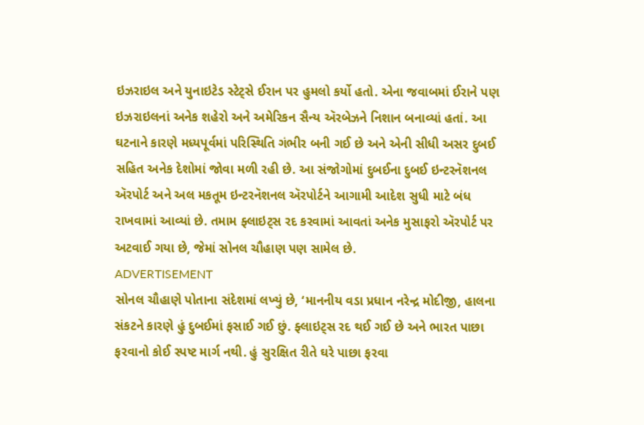ઇઝરાઇલ અને યુનાઇટેડ સ્ટેટ્સે ઈરાન પર હુમલો કર્યો હતો. એના જવાબમાં ઈરાને પણ ઇઝરાઇલનાં અનેક શહેરો અને અમેરિકન સૈન્ય ઍરબેઝને નિશાન બનાવ્યાં હતાં. આ ઘટનાને કારણે મધ્યપૂર્વમાં પરિસ્થિતિ ગંભીર બની ગઈ છે અને એની સીધી અસર દુબઈ સહિત અનેક દેશોમાં જોવા મળી રહી છે. આ સંજોગોમાં દુબઈના દુબઈ ઇન્ટરનૅશનલ ઍરપોર્ટ અને અલ મકતૂમ ઇન્ટરનૅશનલ ઍરપોર્ટને આગામી આદેશ સુધી માટે બંધ રાખવામાં આવ્યાં છે. તમામ ફ્લાઇટ્સ રદ કરવામાં આવતાં અનેક મુસાફરો ઍરપોર્ટ પર અટવાઈ ગયા છે, જેમાં સોનલ ચૌહાણ પણ સામેલ છે.
ADVERTISEMENT
સોનલ ચૌહાણે પોતાના સંદેશમાં લખ્યું છે, ‘માનનીય વડા પ્રધાન નરેન્દ્ર મોદીજી, હાલના સંકટને કારણે હું દુબઈમાં ફસાઈ ગઈ છું. ફ્લાઇટ્સ રદ થઈ ગઈ છે અને ભારત પાછા ફરવાનો કોઈ સ્પષ્ટ માર્ગ નથી. હું સુરક્ષિત રીતે ઘરે પાછા ફરવા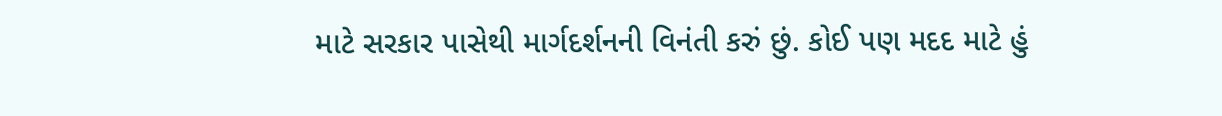માટે સરકાર પાસેથી માર્ગદર્શનની વિનંતી કરું છું. કોઈ પણ મદદ માટે હું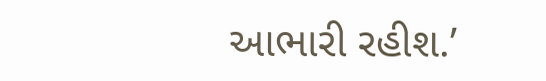આભારી રહીશ.’